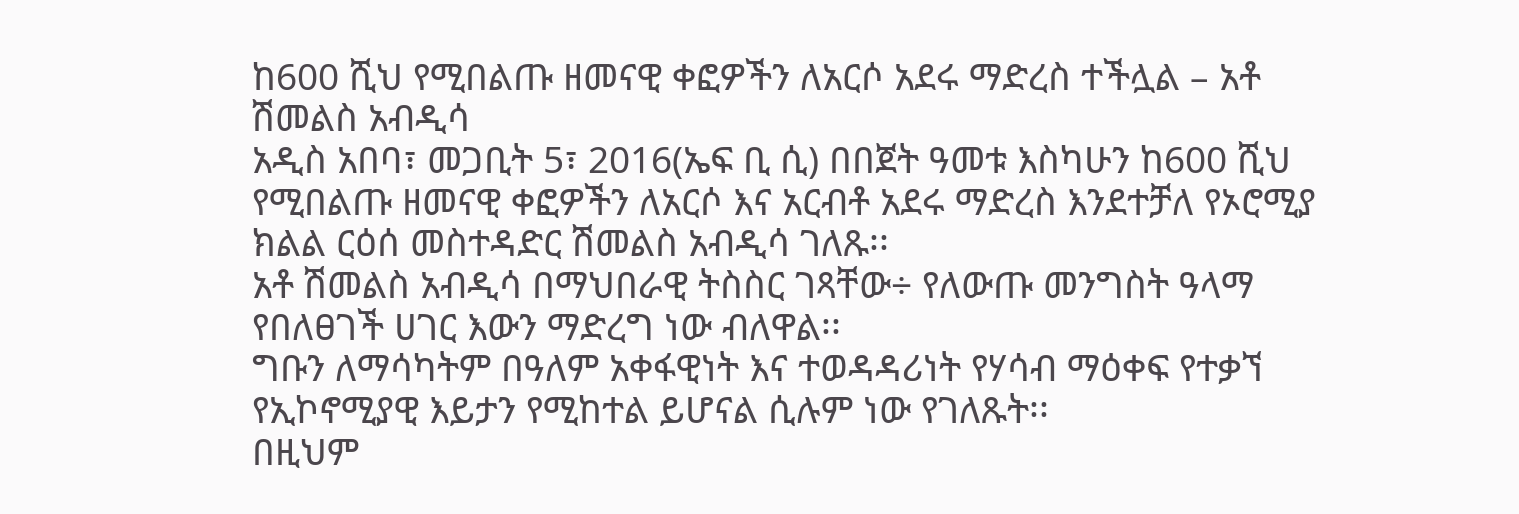ከ600 ሺህ የሚበልጡ ዘመናዊ ቀፎዎችን ለአርሶ አደሩ ማድረስ ተችሏል – አቶ ሽመልስ አብዲሳ
አዲስ አበባ፣ መጋቢት 5፣ 2016(ኤፍ ቢ ሲ) በበጀት ዓመቱ እስካሁን ከ600 ሺህ የሚበልጡ ዘመናዊ ቀፎዎችን ለአርሶ እና አርብቶ አደሩ ማድረስ እንደተቻለ የኦሮሚያ ክልል ርዕሰ መስተዳድር ሽመልስ አብዲሳ ገለጹ፡፡
አቶ ሽመልስ አብዲሳ በማህበራዊ ትስስር ገጻቸው÷ የለውጡ መንግስት ዓላማ የበለፀገች ሀገር እውን ማድረግ ነው ብለዋል፡፡
ግቡን ለማሳካትም በዓለም አቀፋዊነት እና ተወዳዳሪነት የሃሳብ ማዕቀፍ የተቃኘ የኢኮኖሚያዊ እይታን የሚከተል ይሆናል ሲሉም ነው የገለጹት፡፡
በዚህም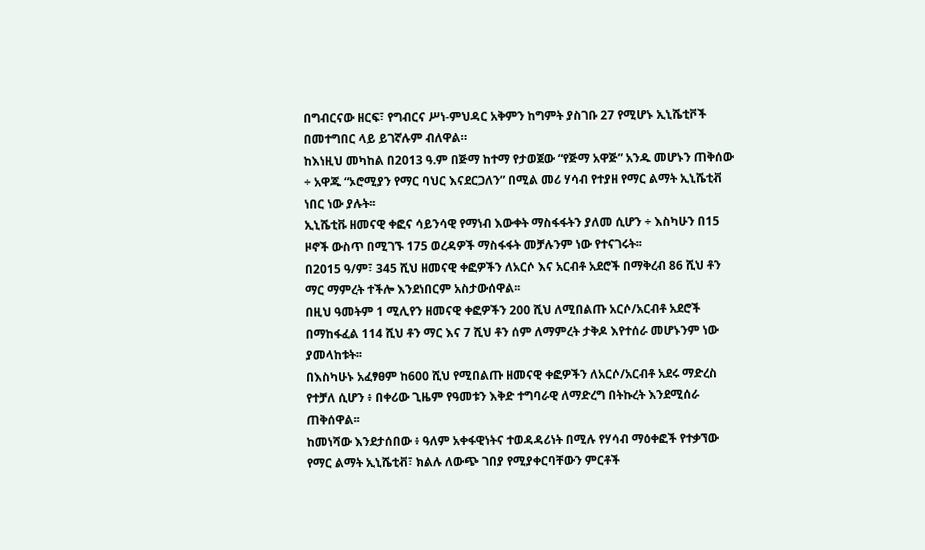በግብርናው ዘርፍ፣ የግብርና ሥነ-ምህዳር አቅምን ከግምት ያስገቡ 27 የሚሆኑ ኢኒሼቲቮች በመተግበር ላይ ይገኛሉም ብለዋል።
ከእነዚህ መካከል በ2013 ዓ.ም በጅማ ከተማ የታወጀው “የጅማ አዋጅ” አንዱ መሆኑን ጠቅሰው ÷ አዋጁ “ኦሮሚያን የማር ባህር እናደርጋለን” በሚል መሪ ሃሳብ የተያዘ የማር ልማት ኢኒሼቲቭ ነበር ነው ያሉት፡፡
ኢኒሼቲቩ ዘመናዊ ቀፎና ሳይንሳዊ የማነብ እውቀት ማስፋፋትን ያለመ ሲሆን ÷ እስካሁን በ15 ዞኖች ውስጥ በሚገኙ 175 ወረዳዎች ማስፋፋት መቻሉንም ነው የተናገሩት፡፡
በ2015 ዓ/ም፣ 345 ሺህ ዘመናዊ ቀፎዎችን ለአርሶ እና አርብቶ አደሮች በማቅረብ 86 ሺህ ቶን ማር ማምረት ተችሎ እንደነበርም አስታውሰዋል፡፡
በዚህ ዓመትም 1 ሚሊየን ዘመናዊ ቀፎዎችን 200 ሺህ ለሚበልጡ አርሶ/አርብቶ አደሮች በማከፋፈል 114 ሺህ ቶን ማር እና 7 ሺህ ቶን ሰም ለማምረት ታቅዶ እየተሰራ መሆኑንም ነው ያመላከቱት፡፡
በእስካሁኑ አፈፃፀም ከ600 ሺህ የሚበልጡ ዘመናዊ ቀፎዎችን ለአርሶ/አርብቶ አደሩ ማድረስ የተቻለ ሲሆን ፥ በቀሪው ጊዜም የዓመቱን እቅድ ተግባራዊ ለማድረግ በትኩረት እንደሚሰራ ጠቅሰዋል፡፡
ከመነሻው እንደታሰበው ፥ ዓለም አቀፋዊነትና ተወዳዳሪነት በሚሉ የሃሳብ ማዕቀፎች የተቃኘው የማር ልማት ኢኒሼቲቭ፣ ክልሉ ለውጭ ገበያ የሚያቀርባቸውን ምርቶች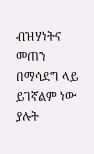ብዝሃነትና መጠን በማሳደግ ላይ ይገኛልም ነው ያሉት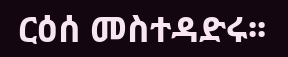ርዕሰ መስተዳድሩ፡፡